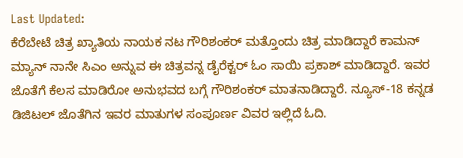Last Updated:
ಕೆರೆಬೇಟೆ ಚಿತ್ರ ಖ್ಯಾತಿಯ ನಾಯಕ ನಟ ಗೌರಿಶಂಕರ್ ಮತ್ತೊಂದು ಚಿತ್ರ ಮಾಡಿದ್ದಾರೆ ಕಾಮನ್ ಮ್ಯಾನ್ ನಾನೇ ಸಿಎಂ ಅನ್ನುವ ಈ ಚಿತ್ರವನ್ನ ಡೈರೆಕ್ಟರ್ ಓಂ ಸಾಯಿ ಪ್ರಕಾಶ್ ಮಾಡಿದ್ದಾರೆ. ಇವರ ಜೊತೆಗೆ ಕೆಲಸ ಮಾಡಿರೋ ಅನುಭವದ ಬಗ್ಗೆ ಗೌರಿಶಂಕರ್ ಮಾತನಾಡಿದ್ದಾರೆ. ನ್ಯೂಸ್-18 ಕನ್ನಡ ಡಿಜಿಟಲ್ ಜೊತೆಗಿನ ಇವರ ಮಾತುಗಳ ಸಂಪೂರ್ಣ ವಿವರ ಇಲ್ಲಿದೆ ಓದಿ.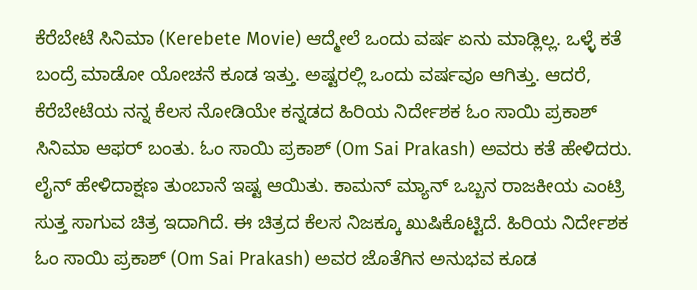ಕೆರೆಬೇಟೆ ಸಿನಿಮಾ (Kerebete Movie) ಆದ್ಮೇಲೆ ಒಂದು ವರ್ಷ ಏನು ಮಾಡ್ಲಿಲ್ಲ. ಒಳ್ಳೆ ಕತೆ ಬಂದ್ರೆ ಮಾಡೋ ಯೋಚನೆ ಕೂಡ ಇತ್ತು. ಅಷ್ಟರಲ್ಲಿ ಒಂದು ವರ್ಷವೂ ಆಗಿತ್ತು. ಆದರೆ, ಕೆರೆಬೇಟೆಯ ನನ್ನ ಕೆಲಸ ನೋಡಿಯೇ ಕನ್ನಡದ ಹಿರಿಯ ನಿರ್ದೇಶಕ ಓಂ ಸಾಯಿ ಪ್ರಕಾಶ್ ಸಿನಿಮಾ ಆಫರ್ ಬಂತು. ಓಂ ಸಾಯಿ ಪ್ರಕಾಶ್ (Om Sai Prakash) ಅವರು ಕತೆ ಹೇಳಿದರು. ಲೈನ್ ಹೇಳಿದಾಕ್ಷಣ ತುಂಬಾನೆ ಇಷ್ಟ ಆಯಿತು. ಕಾಮನ್ ಮ್ಯಾನ್ ಒಬ್ಬನ ರಾಜಕೀಯ ಎಂಟ್ರಿ ಸುತ್ತ ಸಾಗುವ ಚಿತ್ರ ಇದಾಗಿದೆ. ಈ ಚಿತ್ರದ ಕೆಲಸ ನಿಜಕ್ಕೂ ಖುಷಿಕೊಟ್ಟಿದೆ. ಹಿರಿಯ ನಿರ್ದೇಶಕ ಓಂ ಸಾಯಿ ಪ್ರಕಾಶ್ (Om Sai Prakash) ಅವರ ಜೊತೆಗಿನ ಅನುಭವ ಕೂಡ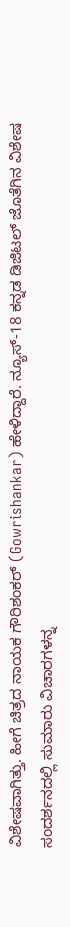ವಿಶೇಷವಾಗಿತ್ತು. ಹೀಗೆ ಚಿತ್ರದ ನಾಯಕ ಗೌರಿಶಂಕರ್ (Gowrishankar) ಹೇಳಿದ್ದಾರೆ. ನ್ಯೂಸ್-18 ಕನ್ನಡ ಡಿಜಿಟಲ್ ಜೊತೆಗಿನ ವಿಶೇಷ ಸಂದರ್ಶನದಲ್ಲಿ ಸುಮಾರು ವಿಚಾರಗಳನ್ನ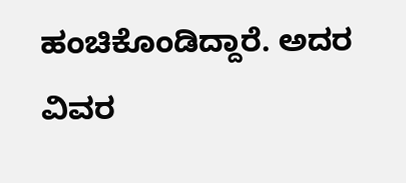ಹಂಚಿಕೊಂಡಿದ್ದಾರೆ. ಅದರ ವಿವರ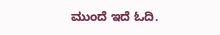ಮುಂದೆ ಇದೆ ಓದಿ.